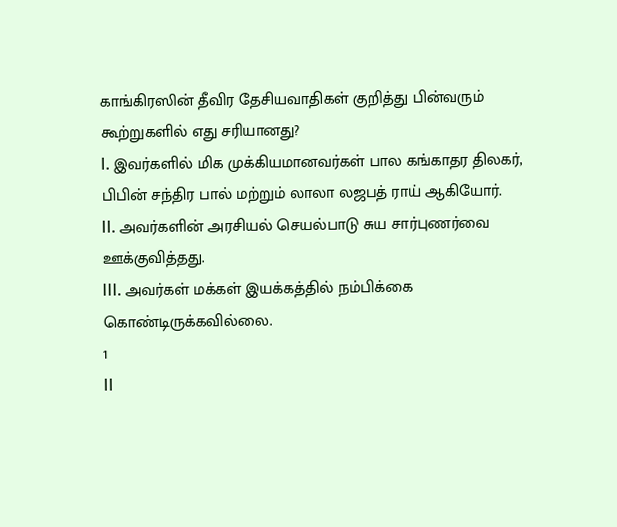காங்கிரஸின் தீவிர தேசியவாதிகள் குறித்து பின்வரும் கூற்றுகளில் எது சரியானது?
I. இவர்களில் மிக முக்கியமானவர்கள் பால கங்காதர திலகர், பிபின் சந்திர பால் மற்றும் லாலா லஜபத் ராய் ஆகியோர்.
II. அவர்களின் அரசியல் செயல்பாடு சுய சார்புணர்வை ஊக்குவித்தது.
III. அவர்கள் மக்கள் இயக்கத்தில் நம்பிக்கை கொண்டிருக்கவில்லை.
1
II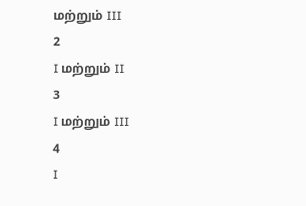மற்றும் III
2
I மற்றும் II
3
I மற்றும் III
4
I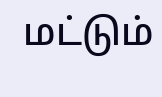மட்டும்